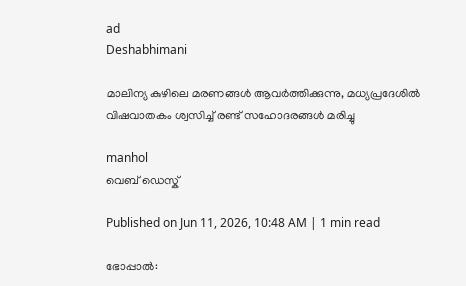ad
Deshabhimani

മാലിന്യ കുഴിലെ മരണങ്ങൾ ആവര്‍ത്തിക്കുന്നു, മധ്യപ്രദേശിൽ വിഷവാതകം ശ്വസിച്ച് രണ്ട് സഹോദരങ്ങൾ മരിച്ചു

manhol
വെബ് ഡെസ്ക്

Published on Jun 11, 2026, 10:48 AM | 1 min read

ഭോപ്പാൽ: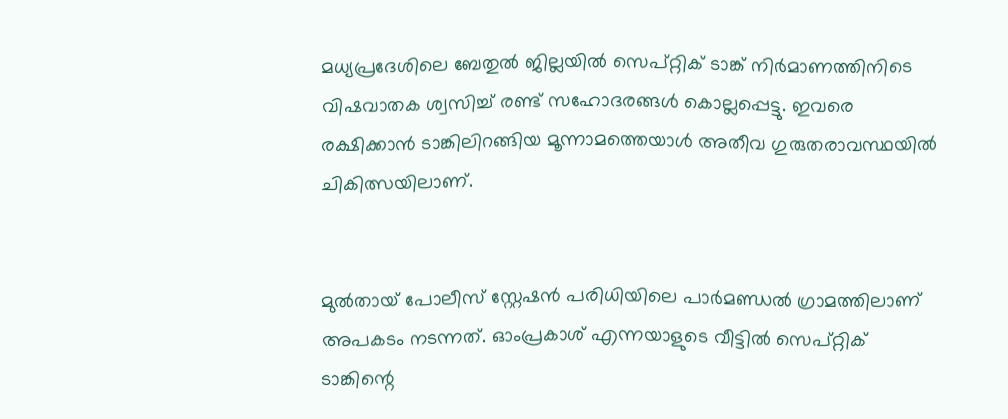മധ്യപ്രദേശിലെ ബേതുൽ ജില്ലയിൽ സെപ്റ്റിക് ടാങ്ക് നിർമാണത്തിനിടെ വിഷവാതക ശ്വസിച്ച് രണ്ട് സഹോദരങ്ങൾ കൊല്ലപ്പെട്ടു. ഇവരെ രക്ഷിക്കാൻ ടാങ്കിലിറങ്ങിയ മൂന്നാമത്തെയാൾ അതീവ ഗുരുതരാവസ്ഥയിൽ ചികിത്സയിലാണ്.


മുൽതായ് പോലീസ് സ്റ്റേഷൻ പരിധിയിലെ പാർമണ്ഡൽ ഗ്രാമത്തിലാണ് അപകടം നടന്നത്. ഓംപ്രകാശ് എന്നയാളുടെ വീട്ടിൽ സെപ്റ്റിക് ടാങ്കിന്റെ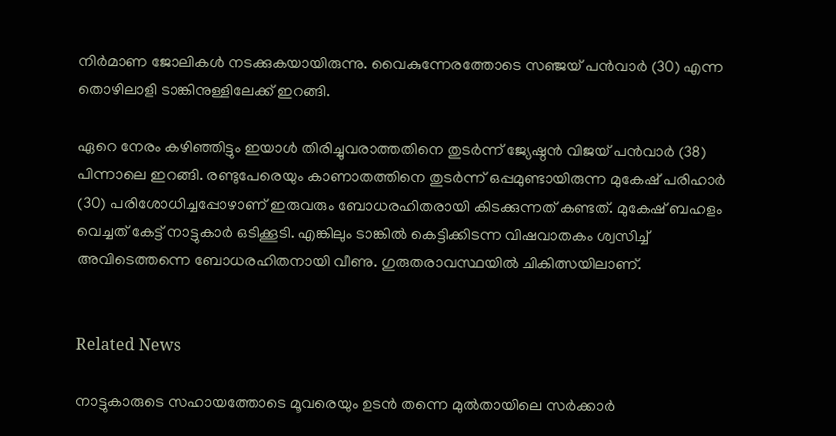നിർമാണ ജോലികൾ നടക്കുകയായിരുന്നു. വൈകുന്നേരത്തോടെ സഞ്ജയ് പൻവാർ (30) എന്ന തൊഴിലാളി ടാങ്കിനുള്ളിലേക്ക് ഇറങ്ങി.

ഏറെ നേരം കഴിഞ്ഞിട്ടും ഇയാൾ തിരിച്ചുവരാത്തതിനെ തുടർന്ന് ജ്യേഷ്ഠൻ വിജയ് പൻവാർ (38) പിന്നാലെ ഇറങ്ങി. രണ്ടുപേരെയും കാണാതത്തിനെ തുടർന്ന് ഒപ്പമുണ്ടായിരുന്ന മുകേഷ് പരിഹാർ (30) പരിശോധിച്ചപ്പോഴാണ് ഇരുവരും ബോധരഹിതരായി കിടക്കുന്നത് കണ്ടത്. മുകേഷ് ബഹളം വെച്ചത് കേട്ട് നാട്ടുകാര്‍ ഒടിക്കൂടി. എങ്കിലും ടാങ്കിൽ കെട്ടിക്കിടന്ന വിഷവാതകം ശ്വസിച്ച് അവിടെത്തന്നെ ബോധരഹിതനായി വീണു. ഗുരുതരാവസ്ഥയിൽ ചികിത്സയിലാണ്.


Related News

നാട്ടുകാരുടെ സഹായത്തോടെ മൂവരെയും ഉടൻ തന്നെ മുൽതായിലെ സർക്കാർ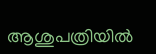ആശുപത്രിയിൽ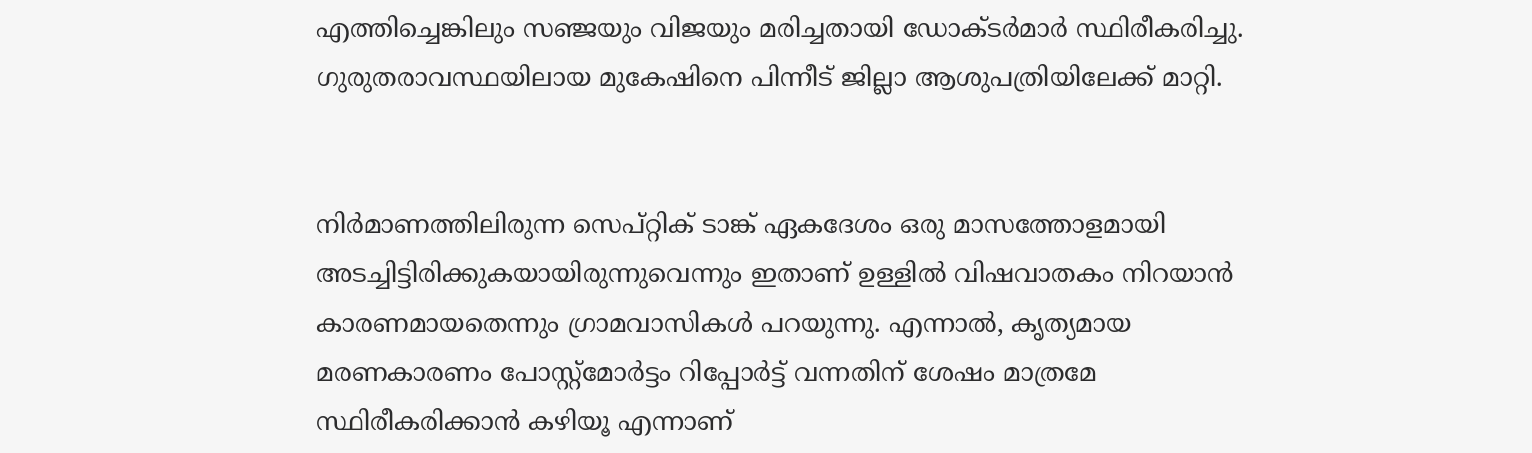എത്തിച്ചെങ്കിലും സഞ്ജയും വിജയും മരിച്ചതായി ഡോക്ടർമാർ സ്ഥിരീകരിച്ചു. ഗുരുതരാവസ്ഥയിലായ മുകേഷിനെ പിന്നീട് ജില്ലാ ആശുപത്രിയിലേക്ക് മാറ്റി.


നിർമാണത്തിലിരുന്ന സെപ്റ്റിക് ടാങ്ക് ഏകദേശം ഒരു മാസത്തോളമായി അടച്ചിട്ടിരിക്കുകയായിരുന്നുവെന്നും ഇതാണ് ഉള്ളിൽ വിഷവാതകം നിറയാൻ കാരണമായതെന്നും ഗ്രാമവാസികൾ പറയുന്നു. എന്നാൽ, കൃത്യമായ മരണകാരണം പോസ്റ്റ്‌മോർട്ടം റിപ്പോർട്ട് വന്നതിന് ശേഷം മാത്രമേ സ്ഥിരീകരിക്കാൻ കഴിയൂ എന്നാണ്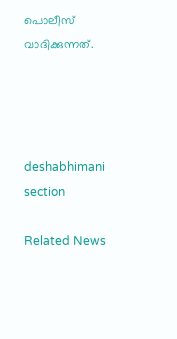പൊലീസ് വാദിക്കുന്നത്.




deshabhimani section

Related News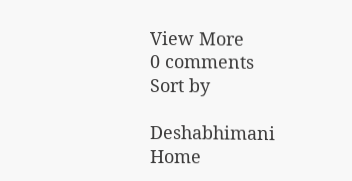View More
0 comments
Sort by

Deshabhimani
Home